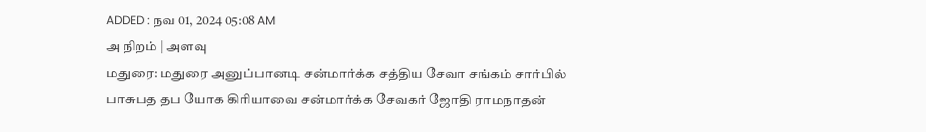ADDED : நவ 01, 2024 05:08 AM
அ நிறம் | அளவு
மதுரை: மதுரை அனுப்பானடி சன்மார்க்க சத்திய சேவா சங்கம் சார்பில் பாசுபத தப யோக கிரியாவை சன்மார்க்க சேவகர் ஜோதி ராமநாதன்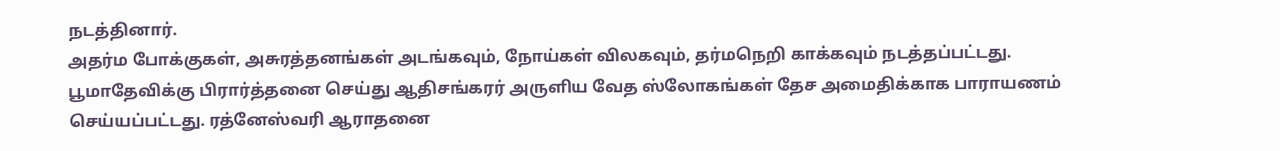நடத்தினார்.
அதர்ம போக்குகள், அசுரத்தனங்கள் அடங்கவும், நோய்கள் விலகவும், தர்மநெறி காக்கவும் நடத்தப்பட்டது. பூமாதேவிக்கு பிரார்த்தனை செய்து ஆதிசங்கரர் அருளிய வேத ஸ்லோகங்கள் தேச அமைதிக்காக பாராயணம் செய்யப்பட்டது. ரத்னேஸ்வரி ஆராதனை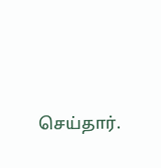செய்தார்.